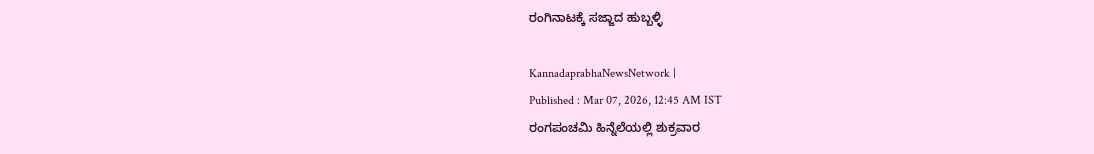ರಂಗಿನಾಟಕ್ಕೆ ಸಜ್ಜಾದ ಹುಬ್ಬಳ್ಳಿ

KannadaprabhaNewsNetwork |
Published : Mar 07, 2026, 12:45 AM IST
ರಂಗಪಂಚಮಿ ಹಿನ್ನೆಲೆಯಲ್ಲಿ ಶುಕ್ರವಾರ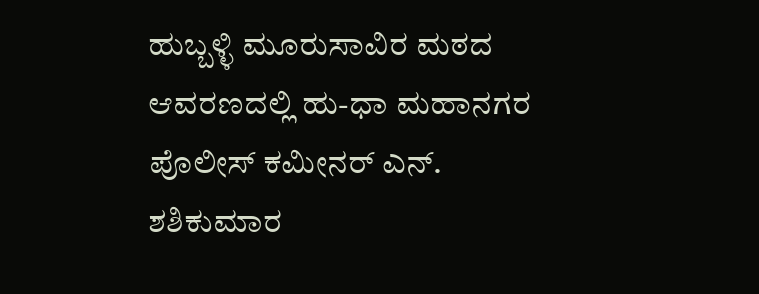ಹುಬ್ಬಳ್ಳಿ ಮೂರುಸಾವಿರ ಮಠದ ಆವರಣದಲ್ಲಿ ಹು-ಧಾ ಮಹಾನಗರ ಪೊಲೀಸ್‌ ಕಮೀನರ್‌ ಎನ್‌. ಶಶಿಕುಮಾರ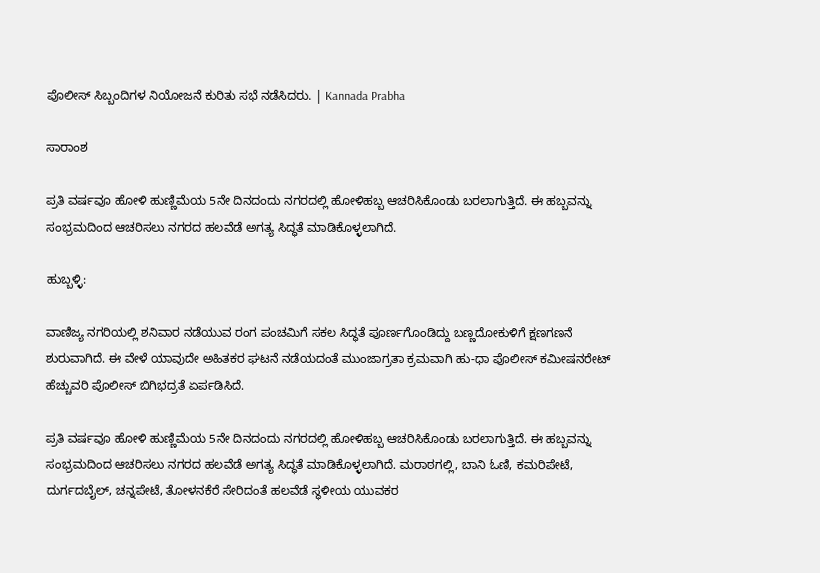ಪೊಲೀಸ್‌ ಸಿಬ್ಬಂದಿಗಳ ನಿಯೋಜನೆ ಕುರಿತು ಸಭೆ ನಡೆಸಿದರು. | Kannada Prabha

ಸಾರಾಂಶ

ಪ್ರತಿ ವರ್ಷವೂ ಹೋಳಿ ಹುಣ್ಣಿಮೆಯ 5ನೇ ದಿನದಂದು ನಗರದಲ್ಲಿ ಹೋಳಿಹಬ್ಬ ಆಚರಿಸಿಕೊಂಡು ಬರಲಾಗುತ್ತಿದೆ. ಈ ಹಬ್ಬವನ್ನು ಸಂಭ್ರಮದಿಂದ ಆಚರಿಸಲು ನಗರದ ಹಲವೆಡೆ ಅಗತ್ಯ ಸಿದ್ಧತೆ ಮಾಡಿಕೊಳ್ಳಲಾಗಿದೆ.

ಹುಬ್ಬಳ್ಳಿ:

ವಾಣಿಜ್ಯ ನಗರಿಯಲ್ಲಿ ಶನಿವಾರ ನಡೆಯುವ ರಂಗ ಪಂಚಮಿಗೆ ಸಕಲ ಸಿದ್ಧತೆ ಪೂರ್ಣಗೊಂಡಿದ್ದು ಬಣ್ಣದೋಕುಳಿಗೆ ಕ್ಷಣಗಣನೆ ಶುರುವಾಗಿದೆ. ಈ ವೇಳೆ ಯಾವುದೇ ಅಹಿತಕರ ಘಟನೆ ನಡೆಯದಂತೆ ಮುಂಜಾಗ್ರತಾ ಕ್ರಮವಾಗಿ ಹು-ಧಾ ಪೊಲೀಸ್‌ ಕಮೀಷನರೇಟ್‌ ಹೆಚ್ಚುವರಿ ಪೊಲೀಸ್‌ ಬಿಗಿಭದ್ರತೆ ಏರ್ಪಡಿಸಿದೆ.

ಪ್ರತಿ ವರ್ಷವೂ ಹೋಳಿ ಹುಣ್ಣಿಮೆಯ 5ನೇ ದಿನದಂದು ನಗರದಲ್ಲಿ ಹೋಳಿಹಬ್ಬ ಆಚರಿಸಿಕೊಂಡು ಬರಲಾಗುತ್ತಿದೆ. ಈ ಹಬ್ಬವನ್ನು ಸಂಭ್ರಮದಿಂದ ಆಚರಿಸಲು ನಗರದ ಹಲವೆಡೆ ಅಗತ್ಯ ಸಿದ್ಧತೆ ಮಾಡಿಕೊಳ್ಳಲಾಗಿದೆ. ಮರಾಠಗಲ್ಲಿ, ಬಾನಿ ಓಣಿ, ಕಮರಿಪೇಟೆ, ದುರ್ಗದಬೈಲ್‌, ಚನ್ನಪೇಟೆ, ತೋಳನಕೆರೆ ಸೇರಿದಂತೆ ಹಲವೆಡೆ ಸ್ಥಳೀಯ ಯುವಕರ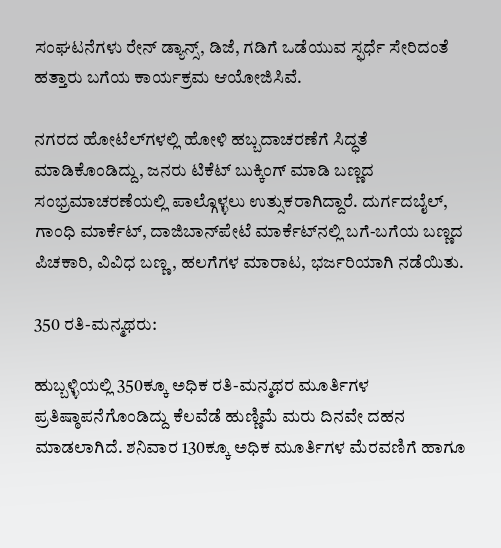ಸಂಘಟನೆಗಳು ರೇನ್‌ ಡ್ಯಾನ್ಸ್‌, ಡಿಜೆ, ಗಡಿಗೆ ಒಡೆಯುವ ಸ್ಫರ್ಧೆ ಸೇರಿದಂತೆ ಹತ್ತಾರು ಬಗೆಯ ಕಾರ್ಯಕ್ರಮ ಆಯೋಜಿಸಿವೆ.

ನಗರದ ಹೋಟೆಲ್‌ಗಳಲ್ಲಿ ಹೋಳಿ ಹಬ್ಬದಾಚರಣೆಗೆ ಸಿದ್ಧತೆ ಮಾಡಿಕೊಂಡಿದ್ದು, ಜನರು ಟಿಕೆಟ್‌ ಬುಕ್ಕಿಂಗ್‌ ಮಾಡಿ ಬಣ್ಣದ ಸಂಭ್ರಮಾಚರಣೆಯಲ್ಲಿ ಪಾಲ್ಗೊಳ್ಳಲು ಉತ್ಸುಕರಾಗಿದ್ದಾರೆ. ದುರ್ಗದಬೈಲ್‌, ಗಾಂಧಿ ಮಾರ್ಕೆಟ್‌, ದಾಜಿಬಾನ್‌ಪೇಟೆ ಮಾರ್ಕೆಟ್‌ನಲ್ಲಿ ಬಗೆ-ಬಗೆಯ ಬಣ್ಣದ ಪಿಚಕಾರಿ, ವಿವಿಧ ಬಣ್ಣ, ಹಲಗೆಗಳ ಮಾರಾಟ, ಭರ್ಜರಿಯಾಗಿ ನಡೆಯಿತು.

350 ರತಿ-ಮನ್ಮಥರು:

ಹುಬ್ಬಳ್ಳಿಯಲ್ಲಿ 350ಕ್ಕೂ ಅಧಿಕ ರತಿ-ಮನ್ಮಥರ ಮೂರ್ತಿಗಳ ಪ್ರತಿಷ್ಠಾಪನೆಗೊಂಡಿದ್ದು ಕೆಲವೆಡೆ ಹುಣ್ಣಿಮೆ ಮರು ದಿನವೇ ದಹನ ಮಾಡಲಾಗಿದೆ. ಶನಿವಾರ 130ಕ್ಕೂ ಅಧಿಕ ಮೂರ್ತಿಗಳ ಮೆರವಣಿಗೆ ಹಾಗೂ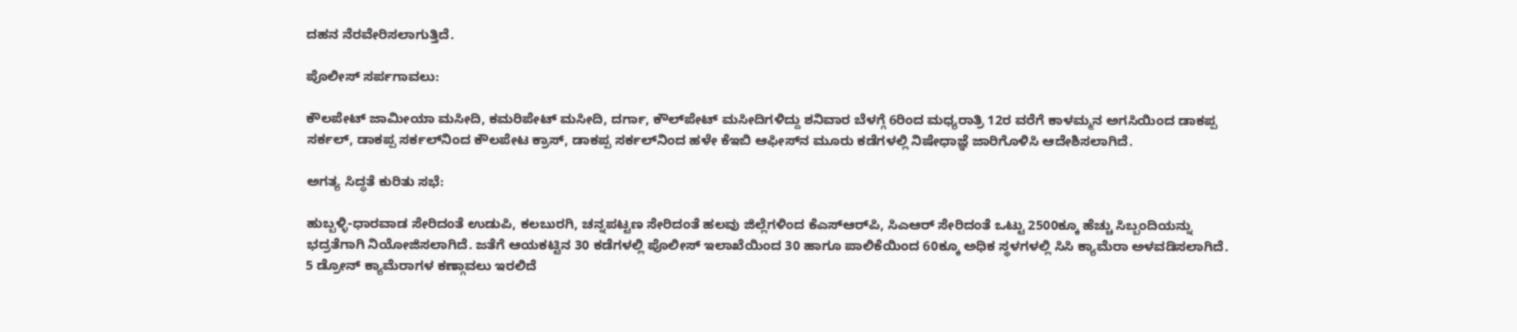ದಹನ ನೆರವೇರಿಸಲಾಗುತ್ತಿದೆ.

ಪೊಲೀಸ್‌ ಸರ್ಪಗಾವಲು:

ಕೌಲಪೇಟ್‌ ಜಾಮೀಯಾ ಮಸೀದಿ, ಕಮರಿಪೇಟ್‌ ಮಸೀದಿ, ದರ್ಗಾ, ಕೌಲ್‌ಪೇಟ್‌ ಮಸೀದಿಗಳಿದ್ದು ಶನಿವಾರ ಬೆಳಗ್ಗೆ 6ರಿಂದ ಮಧ್ಯರಾತ್ರಿ 12ರ ವರೆಗೆ ಕಾಳಮ್ಮನ ಅಗಸಿಯಿಂದ ಡಾಕಪ್ಪ ಸರ್ಕಲ್‌, ಡಾಕಪ್ಪ ಸರ್ಕಲ್‌ನಿಂದ ಕೌಲಪೇಟ ಕ್ರಾಸ್‌, ಡಾಕಪ್ಪ ಸರ್ಕಲ್‌ನಿಂದ ಹಳೇ ಕೆಇಬಿ ಆಫೀಸ್‌ನ ಮೂರು ಕಡೆಗಳಲ್ಲಿ ನಿಷೇಧಾಜ್ಞೆ ಜಾರಿಗೊಳಿಸಿ ಆದೇಶಿಸಲಾಗಿದೆ.

ಅಗತ್ಯ ಸಿದ್ಧತೆ ಕುರಿತು ಸಭೆ:

ಹುಬ್ಬಳ್ಳಿ-ಧಾರವಾಡ ಸೇರಿದಂತೆ ಉಡುಪಿ, ಕಲಬುರಗಿ, ಚನ್ನಪಟ್ಟಣ ಸೇರಿದಂತೆ ಹಲವು ಜಿಲ್ಲೆಗಳಿಂದ ಕೆಎಸ್‌ಆರ್‌ಪಿ, ಸಿಎಆರ್‌ ಸೇರಿದಂತೆ ಒಟ್ಟು 2500ಕ್ಕೂ ಹೆಚ್ಚು ಸಿಬ್ಬಂದಿಯನ್ನು ಭದ್ರತೆಗಾಗಿ ನಿಯೋಜಿಸಲಾಗಿದೆ. ಜತೆಗೆ ಆಯಕಟ್ಟಿನ 30 ಕಡೆಗಳಲ್ಲಿ ಪೊಲೀಸ್‌ ಇಲಾಖೆಯಿಂದ 30 ಹಾಗೂ ಪಾಲಿಕೆಯಿಂದ 60ಕ್ಕೂ ಅಧಿಕ ಸ್ಥಳಗಳಲ್ಲಿ ಸಿಸಿ ಕ್ಯಾಮೆರಾ ಅಳವಡಿಸಲಾಗಿದೆ. 5 ಡ್ರೋನ್‌ ಕ್ಯಾಮೆರಾಗಳ ಕಣ್ಗಾವಲು ಇರಲಿದೆ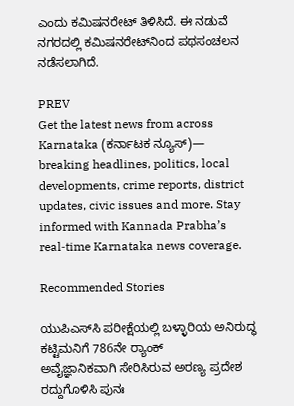ಎಂದು ಕಮಿಷನರೇಟ್‌ ತಿಳಿಸಿದೆ. ಈ ನಡುವೆ ನಗರದಲ್ಲಿ ಕಮಿಷನರೇಟ್‌ನಿಂದ ಪಥಸಂಚಲನ ನಡೆಸಲಾಗಿದೆ.

PREV
Get the latest news from across Karnataka (ಕರ್ನಾಟಕ ನ್ಯೂಸ್)— breaking headlines, politics, local developments, crime reports, district updates, civic issues and more. Stay informed with Kannada Prabha’s real‑time Karnataka news coverage.

Recommended Stories

ಯುಪಿಎಸ್‌ಸಿ ಪರೀಕ್ಷೆಯಲ್ಲಿ ಬಳ್ಳಾರಿಯ ಅನಿರುದ್ಧ ಕಟ್ಟಿಮನಿಗೆ 786ನೇ ರ‍್ಯಾಂಕ್‌
ಅವೈಜ್ಞಾನಿಕವಾಗಿ ಸೇರಿಸಿರುವ ಅರಣ್ಯ ಪ್ರದೇಶ ರದ್ದುಗೊಳಿಸಿ ಪುನಃ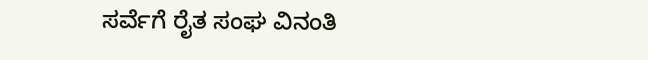ಸರ್ವೆಗೆ ರೈತ ಸಂಘ ವಿನಂತಿ